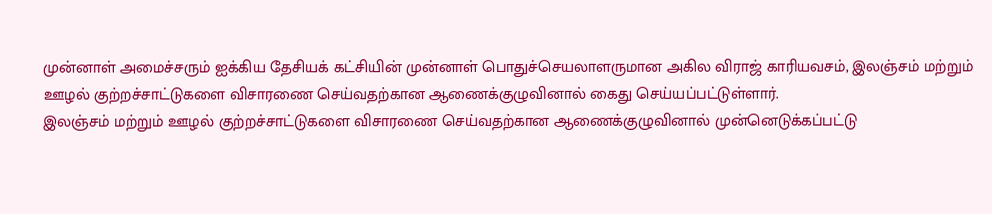முன்னாள் அமைச்சரும் ஐக்கிய தேசியக் கட்சியின் முன்னாள் பொதுச்செயலாளருமான அகில விராஜ் காரியவசம், இலஞ்சம் மற்றும் ஊழல் குற்றச்சாட்டுகளை விசாரணை செய்வதற்கான ஆணைக்குழுவினால் கைது செய்யப்பட்டுள்ளார்.
இலஞ்சம் மற்றும் ஊழல் குற்றச்சாட்டுகளை விசாரணை செய்வதற்கான ஆணைக்குழுவினால் முன்னெடுக்கப்பட்டு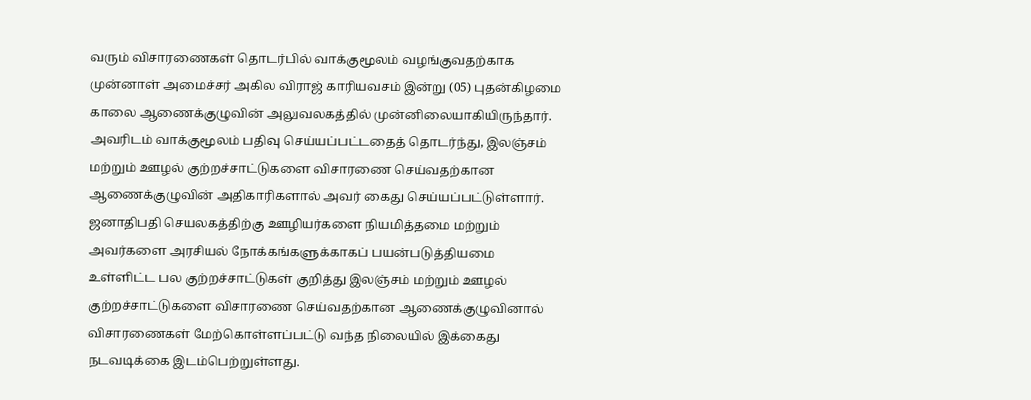வரும் விசாரணைகள் தொடர்பில் வாக்குமூலம் வழங்குவதற்காக முன்னாள் அமைச்சர் அகில விராஜ் காரியவசம் இன்று (05) புதன்கிழமை காலை ஆணைக்குழுவின் அலுவலகத்தில் முன்னிலையாகியிருந்தார்.
அவரிடம் வாக்குமூலம் பதிவு செய்யப்பட்டதைத் தொடர்ந்து, இலஞ்சம் மற்றும் ஊழல் குற்றச்சாட்டுகளை விசாரணை செய்வதற்கான ஆணைக்குழுவின் அதிகாரிகளால் அவர் கைது செய்யப்பட்டுள்ளார்.
ஜனாதிபதி செயலகத்திற்கு ஊழியர்களை நியமித்தமை மற்றும் அவர்களை அரசியல் நோக்கங்களுக்காகப் பயன்படுத்தியமை உள்ளிட்ட பல குற்றச்சாட்டுகள் குறித்து இலஞ்சம் மற்றும் ஊழல் குற்றச்சாட்டுகளை விசாரணை செய்வதற்கான ஆணைக்குழுவினால் விசாரணைகள் மேற்கொள்ளப்பட்டு வந்த நிலையில் இக்கைது நடவடிக்கை இடம்பெற்றுள்ளது.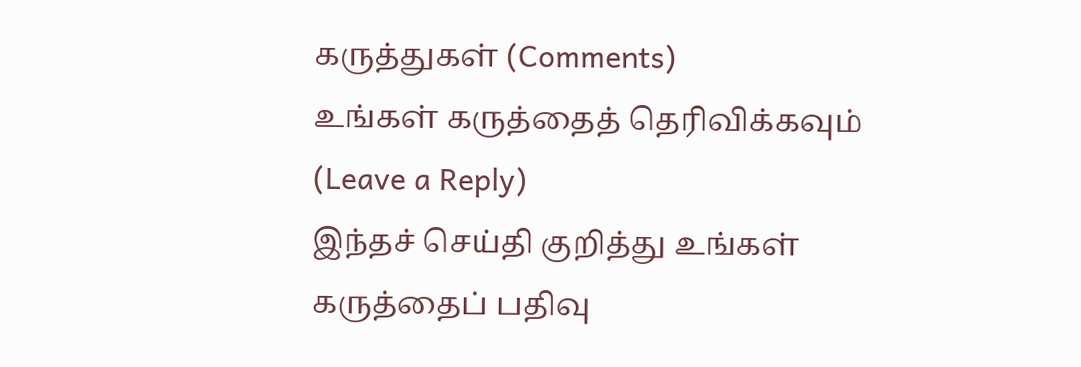கருத்துகள் (Comments)
உங்கள் கருத்தைத் தெரிவிக்கவும் (Leave a Reply)
இந்தச் செய்தி குறித்து உங்கள் கருத்தைப் பதிவு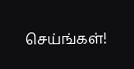செய்ங்கள்!